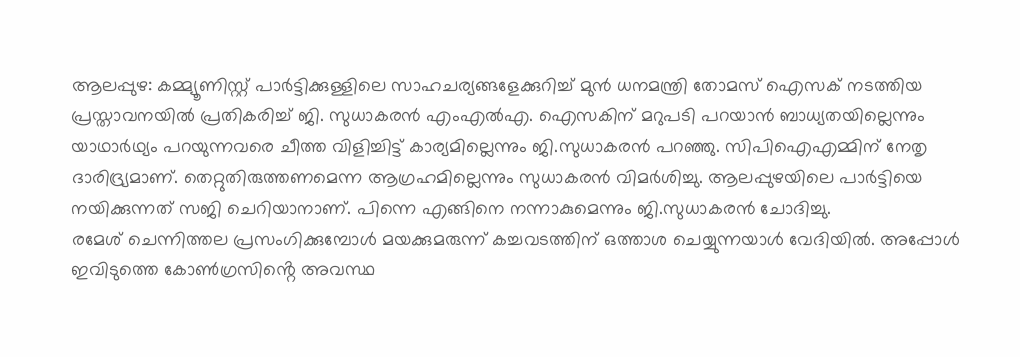ആലപ്പുഴ: കമ്മ്യൂണിസ്റ്റ് പാർട്ടിക്കുള്ളിലെ സാഹചര്യങ്ങളേക്കുറിച്ച് മുൻ ധനമന്ത്രി തോമസ് ഐസക് നടത്തിയ പ്രസ്താവനയിൽ പ്രതികരിച്ച് ജി. സുധാകരൻ എംഎൽഎ. ഐസകിന് മറുപടി പറയാൻ ബാധ്യതയില്ലെന്നും യാഥാർഥ്യം പറയുന്നവരെ ചീത്ത വിളിച്ചിട്ട് കാര്യമില്ലെന്നും ജി.സുധാകരൻ പറഞ്ഞു. സിപിഐഎമ്മിന് നേതൃ ദാരിദ്ര്യമാണ്. തെറ്റുതിരുത്തണമെന്ന ആഗ്രഹമില്ലെന്നും സുധാകരൻ വിമർശിച്ചു. ആലപ്പുഴയിലെ പാർട്ടിയെ നയിക്കുന്നത് സജി ചെറിയാനാണ്. പിന്നെ എങ്ങിനെ നന്നാകുമെന്നും ജി.സുധാകരൻ ചോദിച്ചു.
രമേശ് ചെന്നിത്തല പ്രസംഗിക്കുമ്പോൾ മയക്കുമരുന്ന് കച്ചവടത്തിന് ഒത്താശ ചെയ്യുന്നയാൾ വേദിയിൽ. അപ്പോൾ ഇവിടുത്തെ കോൺഗ്രസിൻ്റെ അവസ്ഥ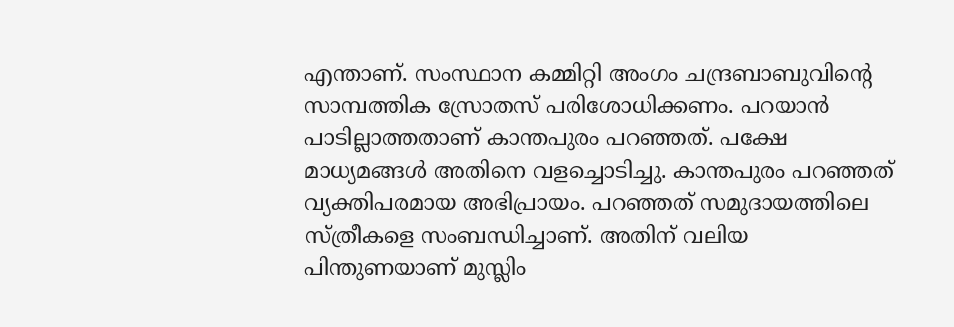എന്താണ്. സംസ്ഥാന കമ്മിറ്റി അംഗം ചന്ദ്രബാബുവിന്റെ സാമ്പത്തിക സ്രോതസ് പരിശോധിക്കണം. പറയാൻ പാടില്ലാത്തതാണ് കാന്തപുരം പറഞ്ഞത്. പക്ഷേ മാധ്യമങ്ങൾ അതിനെ വളച്ചൊടിച്ചു. കാന്തപുരം പറഞ്ഞത് വ്യക്തിപരമായ അഭിപ്രായം. പറഞ്ഞത് സമുദായത്തിലെ സ്ത്രീകളെ സംബന്ധിച്ചാണ്. അതിന് വലിയ പിന്തുണയാണ് മുസ്ലിം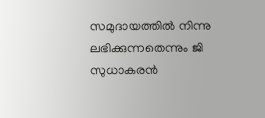സമുദായത്തിൽ നിന്നു ലഭിക്കുന്നതെന്നും ജി സുധാകരൻ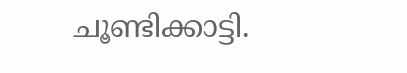ചൂണ്ടിക്കാട്ടി.